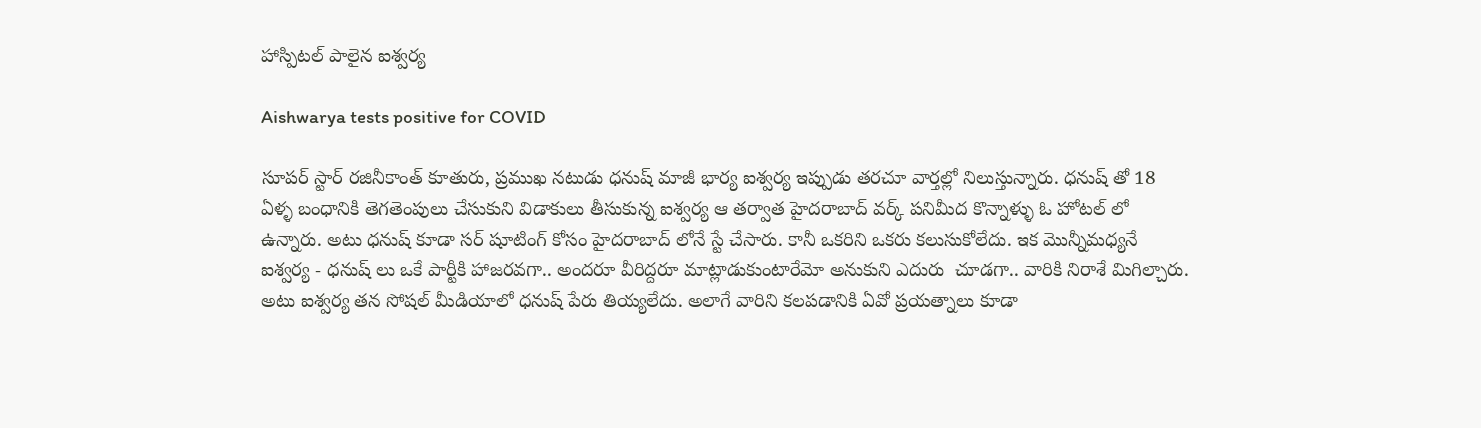హాస్పిటల్ పాలైన ఐశ్వర్య

Aishwarya tests positive for COVID

సూపర్ స్టార్ రజినీకాంత్ కూతురు, ప్రముఖ నటుడు ధనుష్ మాజీ భార్య ఐశ్వర్య ఇప్పుడు తరచూ వార్తల్లో నిలుస్తున్నారు. ధనుష్ తో 18 ఏళ్ళ బంధానికి తెగతెంపులు చేసుకుని విడాకులు తీసుకున్న ఐశ్వర్య ఆ తర్వాత హైదరాబాద్ వర్క్ పనిమీద కొన్నాళ్ళు ఓ హోటల్ లో ఉన్నారు. అటు ధనుష్ కూడా సర్ షూటింగ్ కోసం హైదరాబాద్ లోనే స్టే చేసారు. కానీ ఒకరిని ఒకరు కలుసుకోలేదు. ఇక మొన్నీమధ్యనే ఐశ్వర్య - ధనుష్ లు ఒకే పార్టీకి హాజరవగా.. అందరూ వీరిద్దరూ మాట్లాడుకుంటారేమో అనుకుని ఎదురు  చూడగా.. వారికి నిరాశే మిగిల్చారు. అటు ఐశ్వర్య తన సోషల్ మీడియాలో ధనుష్ పేరు తియ్యలేదు. అలాగే వారిని కలపడానికి ఏవో ప్రయత్నాలు కూడా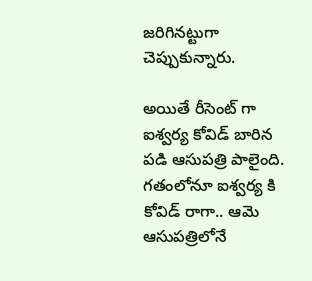జరిగినట్టుగా చెప్పుకున్నారు.

అయితే రీసెంట్ గా ఐశ్వర్య కోవిడ్ బారిన పడి ఆసుపత్రి పాలైంది. గతంలోనూ ఐశ్వర్య కి కోవిడ్ రాగా.. ఆమె ఆసుపత్రిలోనే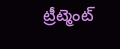ట్రీట్మెంట్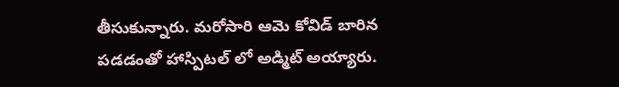తీసుకున్నారు. మరోసారి ఆమె కోవిడ్ బారిన పడడంతో హాస్పిటల్ లో అడ్మిట్ అయ్యారు.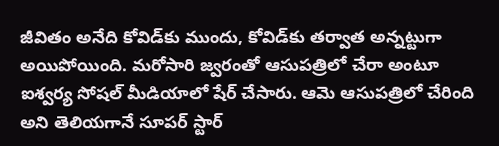జీవితం అనేది కోవిడ్‌కు ముందు, కోవిడ్‌కు తర్వాత అన్నట్టుగా అయిపోయింది. మరోసారి జ్వరంతో ఆసుపత్రిలో చేరా అంటూ ఐశ్వర్య సోషల్ మీడియాలో షేర్ చేసారు. ఆమె ఆసుపత్రిలో చేరింది అని తెలియగానే సూపర్ స్టార్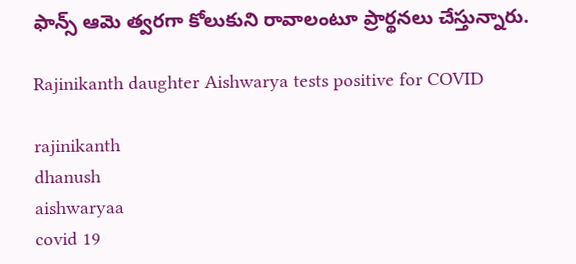ఫాన్స్ ఆమె త్వరగా కోలుకుని రావాలంటూ ప్రార్థనలు చేస్తున్నారు.

Rajinikanth daughter Aishwarya tests positive for COVID

rajinikanth
dhanush
aishwaryaa
covid 19